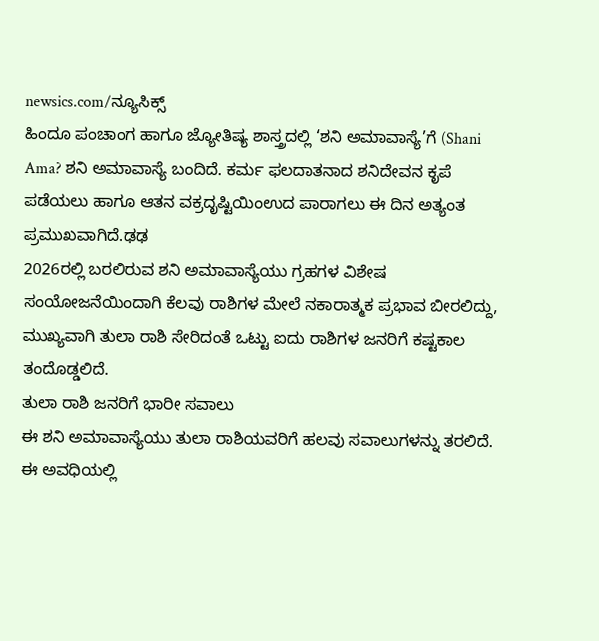newsics.com/ನ್ಯೂಸಿಕ್ಸ್
ಹಿಂದೂ ಪಂಚಾಂಗ ಹಾಗೂ ಜ್ಯೋತಿಷ್ಯ ಶಾಸ್ತ್ರದಲ್ಲಿ ‘ಶನಿ ಅಮಾವಾಸ್ಯೆ’ಗೆ (Shani Ama? ಶನಿ ಅಮಾವಾಸ್ಯೆ ಬಂದಿದೆ. ಕರ್ಮ ಫಲದಾತನಾದ ಶನಿದೇವನ ಕೃಪೆ ಪಡೆಯಲು ಹಾಗೂ ಆತನ ವಕ್ರದೃಷ್ಟಿಯಿಂಉದ ಪಾರಾಗಲು ಈ ದಿನ ಅತ್ಯಂತ ಪ್ರಮುಖವಾಗಿದೆ.ಢಢ
2026ರಲ್ಲಿ ಬರಲಿರುವ ಶನಿ ಅಮಾವಾಸ್ಯೆಯು ಗ್ರಹಗಳ ವಿಶೇಷ ಸಂಯೋಜನೆಯಿಂದಾಗಿ ಕೆಲವು ರಾಶಿಗಳ ಮೇಲೆ ನಕಾರಾತ್ಮಕ ಪ್ರಭಾವ ಬೀರಲಿದ್ದು, ಮುಖ್ಯವಾಗಿ ತುಲಾ ರಾಶಿ ಸೇರಿದಂತೆ ಒಟ್ಟು ಐದು ರಾಶಿಗಳ ಜನರಿಗೆ ಕಷ್ಟಕಾಲ ತಂದೊಡ್ಡಲಿದೆ.
ತುಲಾ ರಾಶಿ ಜನರಿಗೆ ಭಾರೀ ಸವಾಲು
ಈ ಶನಿ ಅಮಾವಾಸ್ಯೆಯು ತುಲಾ ರಾಶಿಯವರಿಗೆ ಹಲವು ಸವಾಲುಗಳನ್ನು ತರಲಿದೆ. ಈ ಅವಧಿಯಲ್ಲಿ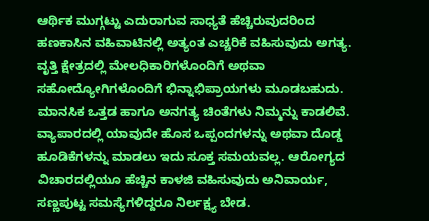ಆರ್ಥಿಕ ಮುಗ್ಗಟ್ಟು ಎದುರಾಗುವ ಸಾಧ್ಯತೆ ಹೆಚ್ಚಿರುವುದರಿಂದ ಹಣಕಾಸಿನ ವಹಿವಾಟಿನಲ್ಲಿ ಅತ್ಯಂತ ಎಚ್ಚರಿಕೆ ವಹಿಸುವುದು ಅಗತ್ಯ. ವೃತ್ತಿ ಕ್ಷೇತ್ರದಲ್ಲಿ ಮೇಲಧಿಕಾರಿಗಳೊಂದಿಗೆ ಅಥವಾ ಸಹೋದ್ಯೋಗಿಗಳೊಂದಿಗೆ ಭಿನ್ನಾಭಿಪ್ರಾಯಗಳು ಮೂಡಬಹುದು. ಮಾನಸಿಕ ಒತ್ತಡ ಹಾಗೂ ಅನಗತ್ಯ ಚಿಂತೆಗಳು ನಿಮ್ಮನ್ನು ಕಾಡಲಿವೆ. ವ್ಯಾಪಾರದಲ್ಲಿ ಯಾವುದೇ ಹೊಸ ಒಪ್ಪಂದಗಳನ್ನು ಅಥವಾ ದೊಡ್ಡ ಹೂಡಿಕೆಗಳನ್ನು ಮಾಡಲು ಇದು ಸೂಕ್ತ ಸಮಯವಲ್ಲ. ಆರೋಗ್ಯದ ವಿಚಾರದಲ್ಲಿಯೂ ಹೆಚ್ಚಿನ ಕಾಳಜಿ ವಹಿಸುವುದು ಅನಿವಾರ್ಯ, ಸಣ್ಣಪುಟ್ಟ ಸಮಸ್ಯೆಗಳಿದ್ದರೂ ನಿರ್ಲಕ್ಷ್ಯ ಬೇಡ.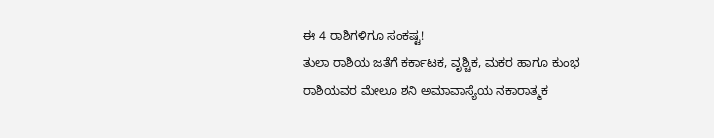ಈ 4 ರಾಶಿಗಳಿಗೂ ಸಂಕಷ್ಟ!
ತುಲಾ ರಾಶಿಯ ಜತೆಗೆ ಕರ್ಕಾಟಕ, ವೃಶ್ಚಿಕ, ಮಕರ ಹಾಗೂ ಕುಂಭ ರಾಶಿಯವರ ಮೇಲೂ ಶನಿ ಅಮಾವಾಸ್ಯೆಯ ನಕಾರಾತ್ಮಕ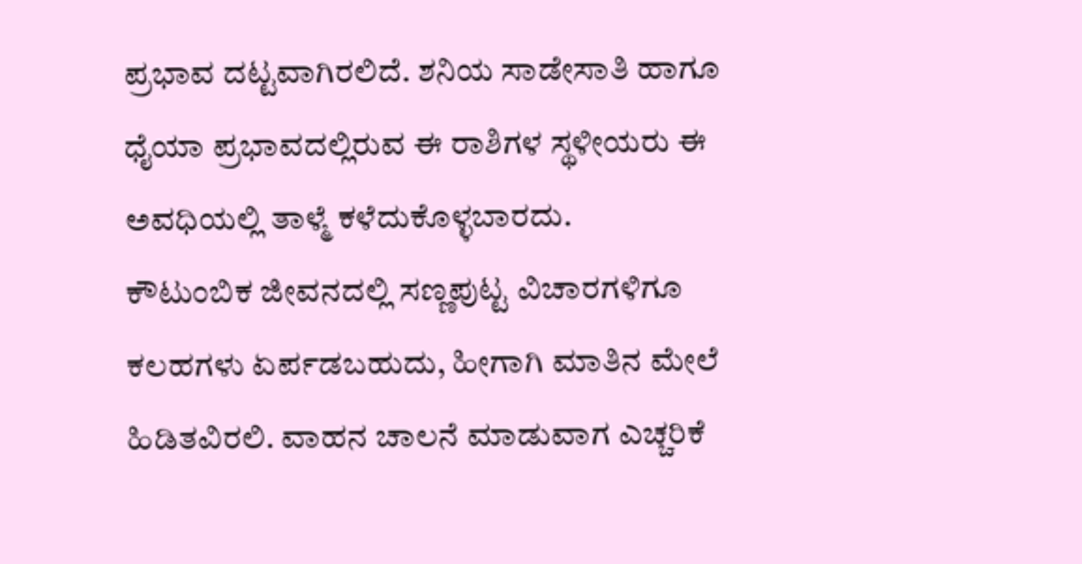ಪ್ರಭಾವ ದಟ್ಟವಾಗಿರಲಿದೆ. ಶನಿಯ ಸಾಡೇಸಾತಿ ಹಾಗೂ ಧೈಯಾ ಪ್ರಭಾವದಲ್ಲಿರುವ ಈ ರಾಶಿಗಳ ಸ್ಥಳೀಯರು ಈ ಅವಧಿಯಲ್ಲಿ ತಾಳ್ಮೆ ಕಳೆದುಕೊಳ್ಳಬಾರದು.
ಕೌಟುಂಬಿಕ ಜೀವನದಲ್ಲಿ ಸಣ್ಣಪುಟ್ಟ ವಿಚಾರಗಳಿಗೂ ಕಲಹಗಳು ಏರ್ಪಡಬಹುದು, ಹೀಗಾಗಿ ಮಾತಿನ ಮೇಲೆ ಹಿಡಿತವಿರಲಿ. ವಾಹನ ಚಾಲನೆ ಮಾಡುವಾಗ ಎಚ್ಚರಿಕೆ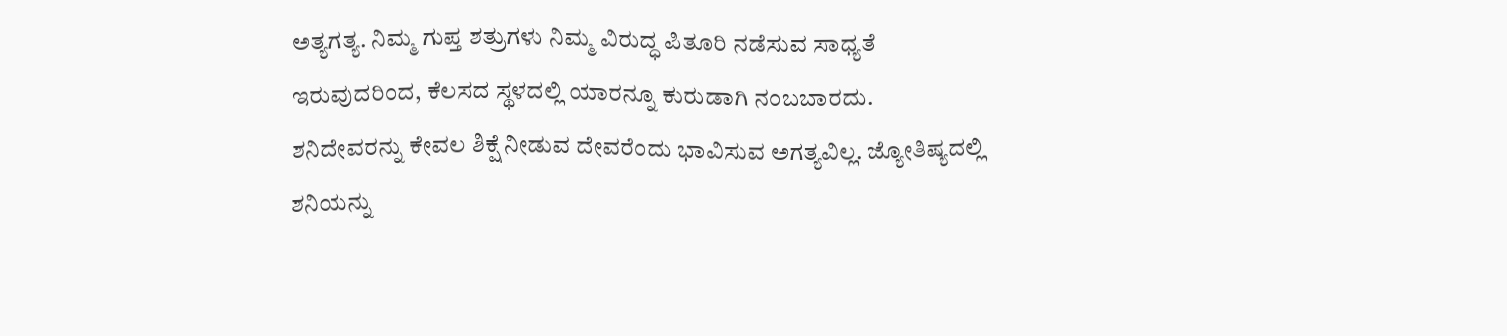ಅತ್ಯಗತ್ಯ. ನಿಮ್ಮ ಗುಪ್ತ ಶತ್ರುಗಳು ನಿಮ್ಮ ವಿರುದ್ಧ ಪಿತೂರಿ ನಡೆಸುವ ಸಾಧ್ಯತೆ ಇರುವುದರಿಂದ, ಕೆಲಸದ ಸ್ಥಳದಲ್ಲಿ ಯಾರನ್ನೂ ಕುರುಡಾಗಿ ನಂಬಬಾರದು.
ಶನಿದೇವರನ್ನು ಕೇವಲ ಶಿಕ್ಷೆ ನೀಡುವ ದೇವರೆಂದು ಭಾವಿಸುವ ಅಗತ್ಯವಿಲ್ಲ. ಜ್ಯೋತಿಷ್ಯದಲ್ಲಿ ಶನಿಯನ್ನು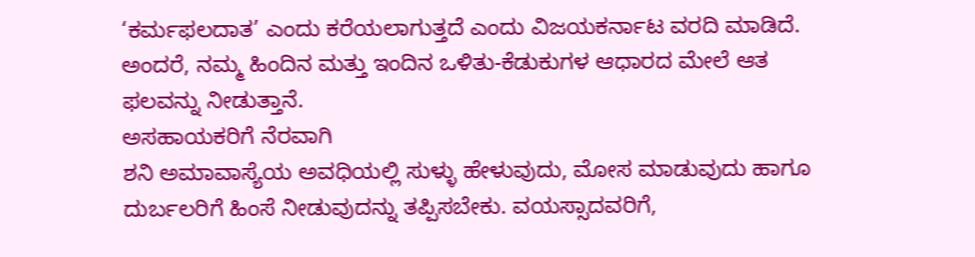‘ಕರ್ಮಫಲದಾತ’ ಎಂದು ಕರೆಯಲಾಗುತ್ತದೆ ಎಂದು ವಿಜಯಕರ್ನಾಟ ವರದಿ ಮಾಡಿದೆ. ಅಂದರೆ, ನಮ್ಮ ಹಿಂದಿನ ಮತ್ತು ಇಂದಿನ ಒಳಿತು-ಕೆಡುಕುಗಳ ಆಧಾರದ ಮೇಲೆ ಆತ ಫಲವನ್ನು ನೀಡುತ್ತಾನೆ.
ಅಸಹಾಯಕರಿಗೆ ನೆರವಾಗಿ
ಶನಿ ಅಮಾವಾಸ್ಯೆಯ ಅವಧಿಯಲ್ಲಿ ಸುಳ್ಳು ಹೇಳುವುದು, ಮೋಸ ಮಾಡುವುದು ಹಾಗೂ ದುರ್ಬಲರಿಗೆ ಹಿಂಸೆ ನೀಡುವುದನ್ನು ತಪ್ಪಿಸಬೇಕು. ವಯಸ್ಸಾದವರಿಗೆ,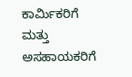ಕಾರ್ಮಿಕರಿಗೆ ಮತ್ತು ಅಸಹಾಯಕರಿಗೆ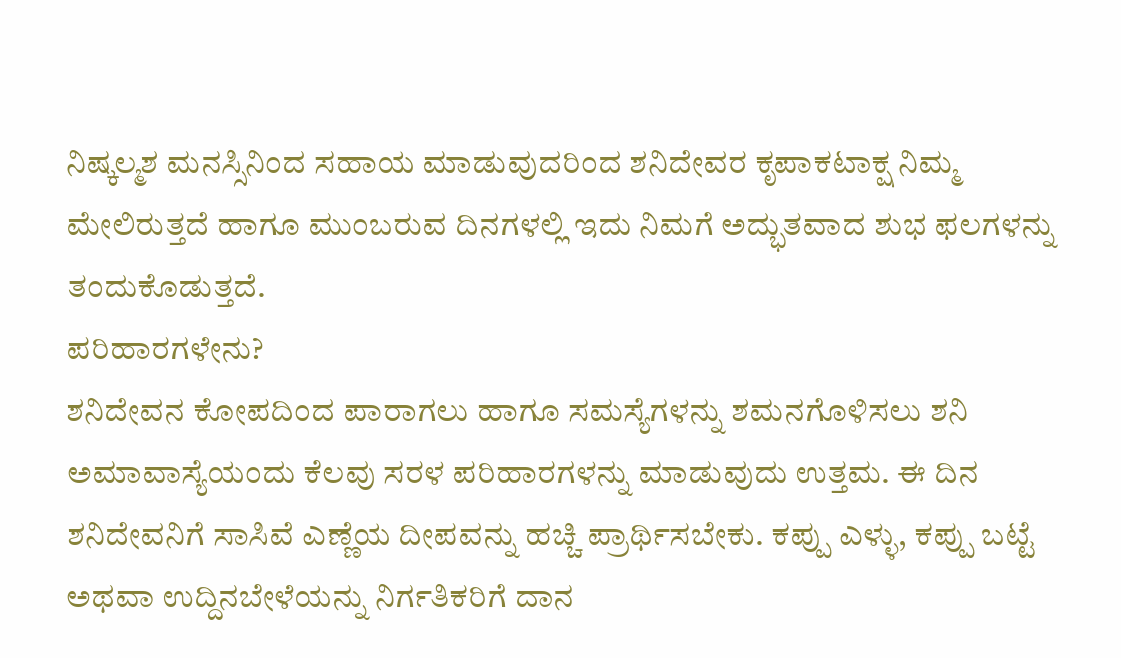ನಿಷ್ಕಲ್ಮಶ ಮನಸ್ಸಿನಿಂದ ಸಹಾಯ ಮಾಡುವುದರಿಂದ ಶನಿದೇವರ ಕೃಪಾಕಟಾಕ್ಷ ನಿಮ್ಮ ಮೇಲಿರುತ್ತದೆ ಹಾಗೂ ಮುಂಬರುವ ದಿನಗಳಲ್ಲಿ ಇದು ನಿಮಗೆ ಅದ್ಭುತವಾದ ಶುಭ ಫಲಗಳನ್ನು ತಂದುಕೊಡುತ್ತದೆ.
ಪರಿಹಾರಗಳೇನು?
ಶನಿದೇವನ ಕೋಪದಿಂದ ಪಾರಾಗಲು ಹಾಗೂ ಸಮಸ್ಯೆಗಳನ್ನು ಶಮನಗೊಳಿಸಲು ಶನಿ ಅಮಾವಾಸ್ಯೆಯಂದು ಕೆಲವು ಸರಳ ಪರಿಹಾರಗಳನ್ನು ಮಾಡುವುದು ಉತ್ತಮ. ಈ ದಿನ ಶನಿದೇವನಿಗೆ ಸಾಸಿವೆ ಎಣ್ಣೆಯ ದೀಪವನ್ನು ಹಚ್ಚಿ ಪ್ರಾರ್ಥಿಸಬೇಕು. ಕಪ್ಪು ಎಳ್ಳು, ಕಪ್ಪು ಬಟ್ಟೆ ಅಥವಾ ಉದ್ದಿನಬೇಳೆಯನ್ನು ನಿರ್ಗತಿಕರಿಗೆ ದಾನ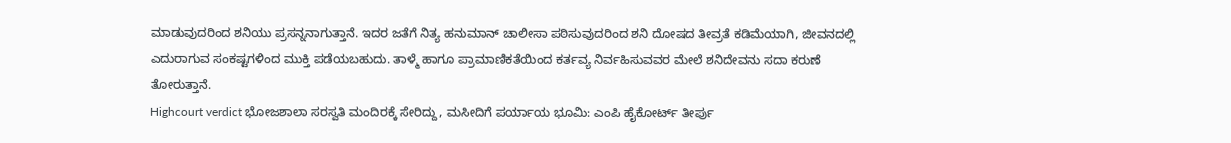ಮಾಡುವುದರಿಂದ ಶನಿಯು ಪ್ರಸನ್ನನಾಗುತ್ತಾನೆ. ಇದರ ಜತೆಗೆ ನಿತ್ಯ ಹನುಮಾನ್ ಚಾಲೀಸಾ ಪಠಿಸುವುದರಿಂದ ಶನಿ ದೋಷದ ತೀವ್ರತೆ ಕಡಿಮೆಯಾಗಿ, ಜೀವನದಲ್ಲಿ ಎದುರಾಗುವ ಸಂಕಷ್ಟಗಳಿಂದ ಮುಕ್ತಿ ಪಡೆಯಬಹುದು. ತಾಳ್ಮೆ ಹಾಗೂ ಪ್ರಾಮಾಣಿಕತೆಯಿಂದ ಕರ್ತವ್ಯ ನಿರ್ವಹಿಸುವವರ ಮೇಲೆ ಶನಿದೇವನು ಸದಾ ಕರುಣೆ ತೋರುತ್ತಾನೆ.
Highcourt verdict ಭೋಜಶಾಲಾ ಸರಸ್ವತಿ ಮಂದಿರಕ್ಕೆ ಸೇರಿದ್ದು, ಮಸೀದಿಗೆ ಪರ್ಯಾಯ ಭೂಮಿ: ಎಂಪಿ ಹೈಕೋರ್ಟ್ ತೀರ್ಪು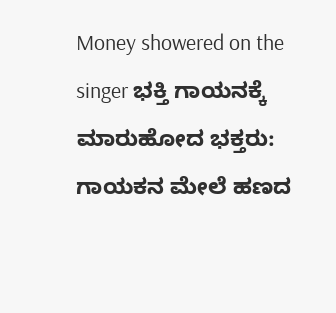Money showered on the singer ಭಕ್ತಿ ಗಾಯನಕ್ಕೆ ಮಾರುಹೋದ ಭಕ್ತರು: ಗಾಯಕನ ಮೇಲೆ ಹಣದ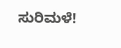ಸುರಿಮಳೆ!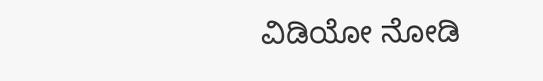ವಿಡಿಯೋ ನೋಡಿ